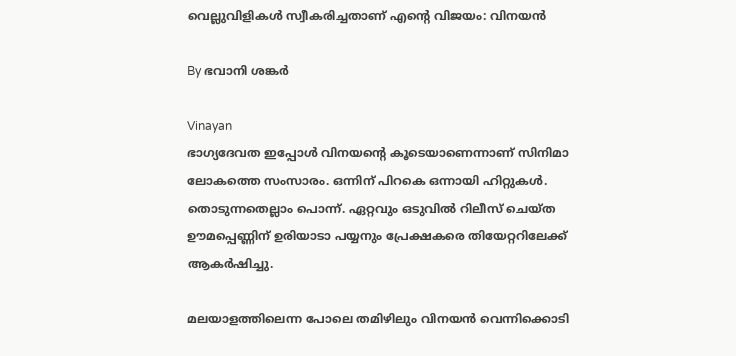വെല്ലുവിളികള്‍ സ്വീകരിച്ചതാണ് എന്റെ വിജയം: വിനയന്‍

By ഭവാനി ശങ്കര്‍

Vinayan
ഭാഗ്യദേവത ഇപ്പോള്‍ വിനയന്റെ കൂടെയാണെന്നാണ് സിനിമാ ലോകത്തെ സംസാരം. ഒന്നിന് പിറകെ ഒന്നായി ഹിറ്റുകള്‍. തൊടുന്നതെല്ലാം പൊന്ന്. ഏറ്റവും ഒടുവില്‍ റിലീസ് ചെയ്ത ഊമപ്പെണ്ണിന് ഉരിയാടാ പയ്യനും പ്രേക്ഷകരെ തിയേറ്ററിലേക്ക് ആകര്‍ഷിച്ചു.

മലയാളത്തിലെന്ന പോലെ തമിഴിലും വിനയന്‍ വെന്നിക്കൊടി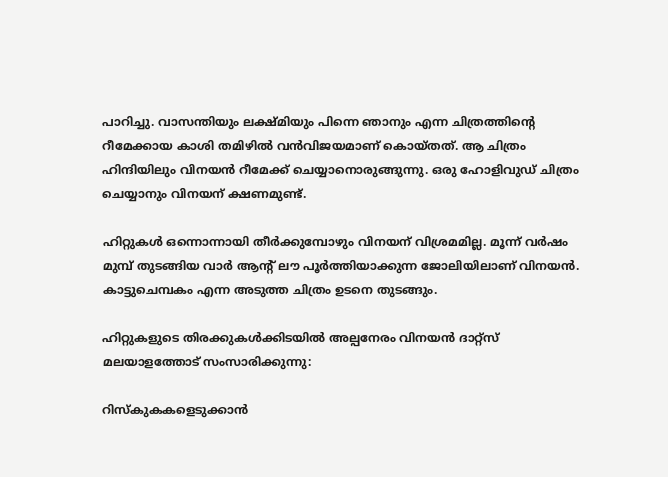പാറിച്ചു. വാസന്തിയും ലക്ഷ്മിയും പിന്നെ ഞാനും എന്ന ചിത്രത്തിന്റെ റീമേക്കായ കാശി തമിഴില്‍ വന്‍വിജയമാണ് കൊയ്തത്. ആ ചിത്രം ഹിന്ദിയിലും വിനയന്‍ റീമേക്ക് ചെയ്യാനൊരുങ്ങുന്നു. ഒരു ഹോളിവുഡ് ചിത്രം ചെയ്യാനും വിനയന് ക്ഷണമുണ്ട്.

ഹിറ്റുകള്‍ ഒന്നൊന്നായി തീര്‍ക്കുമ്പോഴും വിനയന് വിശ്രമമില്ല. മൂന്ന് വര്‍ഷം മുമ്പ് തുടങ്ങിയ വാര്‍ ആന്റ് ലൗ പൂര്‍ത്തിയാക്കുന്ന ജോലിയിലാണ് വിനയന്‍. കാട്ടുചെമ്പകം എന്ന അടുത്ത ചിത്രം ഉടനെ തുടങ്ങും.

ഹിറ്റുകളുടെ തിരക്കുകള്‍ക്കിടയില്‍ അല്പനേരം വിനയന്‍ ദാറ്റ്സ് മലയാളത്തോട് സംസാരിക്കുന്നു:

റിസ്കുകകളെടുക്കാന്‍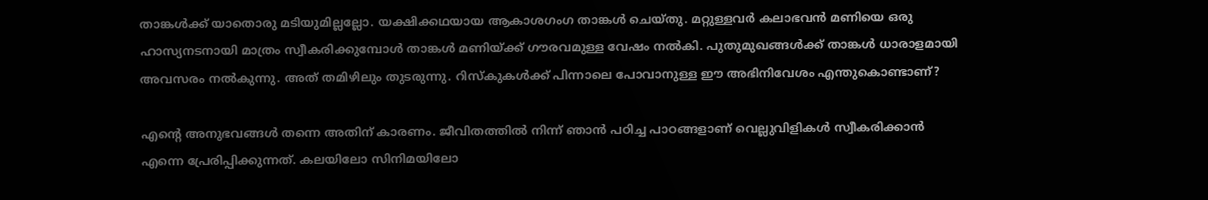താങ്കള്‍ക്ക് യാതൊരു മടിയുമില്ലല്ലോ. യക്ഷിക്കഥയായ ആകാശഗംഗ താങ്കള്‍ ചെയ്തു. മറ്റുള്ളവര്‍ കലാഭവന്‍ മണിയെ ഒരു ഹാസ്യനടനായി മാത്രം സ്വീകരിക്കുമ്പോള്‍ താങ്കള്‍ മണിയ്ക്ക് ഗൗരവമുള്ള വേഷം നല്‍കി. പുതുമുഖങ്ങള്‍ക്ക് താങ്കള്‍ ധാരാളമായി അവസരം നല്‍കുന്നു. അത് തമിഴിലും തുടരുന്നു. റിസ്കുകള്‍ക്ക് പിന്നാലെ പോവാനുള്ള ഈ അഭിനിവേശം എന്തുകൊണ്ടാണ്?

എന്റെ അനുഭവങ്ങള്‍ തന്നെ അതിന് കാരണം. ജീവിതത്തില്‍ നിന്ന് ഞാന്‍ പഠിച്ച പാഠങ്ങളാണ് വെല്ലുവിളികള്‍ സ്വീകരിക്കാന്‍ എന്നെ പ്രേരിപ്പിക്കുന്നത്. കലയിലോ സിനിമയിലോ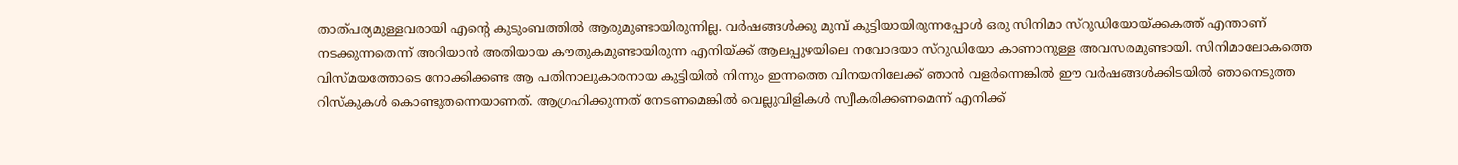താത്പര്യമുള്ളവരായി എന്റെ കുടുംബത്തില്‍ ആരുമുണ്ടായിരുന്നില്ല. വര്‍ഷങ്ങള്‍ക്കു മുമ്പ് കുട്ടിയായിരുന്നപ്പോള്‍ ഒരു സിനിമാ സ്റുഡിയോയ്ക്കകത്ത് എന്താണ് നടക്കുന്നതെന്ന് അറിയാന്‍ അതിയായ കൗതുകമുണ്ടായിരുന്ന എനിയ്ക്ക് ആലപ്പുഴയിലെ നവോദയാ സ്റുഡിയോ കാണാനുള്ള അവസരമുണ്ടായി. സിനിമാലോകത്തെ വിസ്മയത്തോടെ നോക്കിക്കണ്ട ആ പതിനാലുകാരനായ കുട്ടിയില്‍ നിന്നും ഇന്നത്തെ വിനയനിലേക്ക് ഞാന്‍ വളര്‍ന്നെങ്കില്‍ ഈ വര്‍ഷങ്ങള്‍ക്കിടയില്‍ ഞാനെടുത്ത റിസ്കുകള്‍ കൊണ്ടുതന്നെയാണത്. ആഗ്രഹിക്കുന്നത് നേടണമെങ്കില്‍ വെല്ലുവിളികള്‍ സ്വീകരിക്കണമെന്ന് എനിക്ക്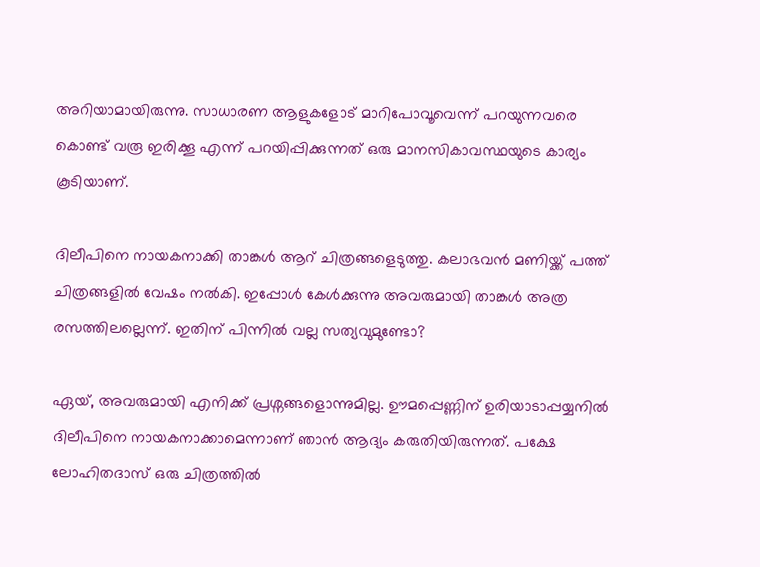അറിയാമായിരുന്നു. സാധാരണ ആളുകളോട് മാറിപോവൂവെന്ന് പറയുന്നവരെ കൊണ്ട് വരൂ ഇരിക്കൂ എന്ന് പറയിപ്പിക്കുന്നത് ഒരു മാനസികാവസ്ഥയുടെ കാര്യം കൂടിയാണ്.

ദിലീപിനെ നായകനാക്കി താങ്കള്‍ ആറ് ചിത്രങ്ങളെടുത്തു. കലാഭവന്‍ മണിയ്ക്ക് പത്ത് ചിത്രങ്ങളില്‍ വേഷം നല്‍കി. ഇപ്പോള്‍ കേള്‍ക്കുന്നു അവരുമായി താങ്കള്‍ അത്ര രസത്തിലല്ലെന്ന്. ഇതിന് പിന്നില്‍ വല്ല സത്യവുമുണ്ടോ?

ഏയ്, അവരുമായി എനിക്ക് പ്രശ്നങ്ങളൊന്നുമില്ല. ഊമപ്പെണ്ണിന് ഉരിയാടാപ്പയ്യനില്‍ ദിലീപിനെ നായകനാക്കാമെന്നാണ് ഞാന്‍ ആദ്യം കരുതിയിരുന്നത്. പക്ഷേ ലോഹിതദാസ് ഒരു ചിത്രത്തില്‍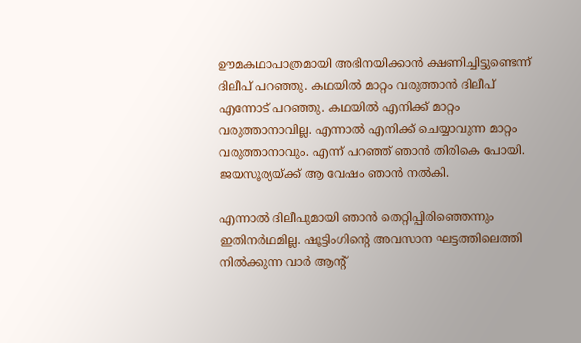ഊമകഥാപാത്രമായി അഭിനയിക്കാന്‍ ക്ഷണിച്ചിട്ടുണ്ടെന്ന് ദിലീപ് പറഞ്ഞു. കഥയില്‍ മാറ്റം വരുത്താന്‍ ദിലീപ് എന്നോട് പറഞ്ഞു. കഥയില്‍ എനിക്ക് മാറ്റം വരുത്താനാവില്ല. എന്നാല്‍ എനിക്ക് ചെയ്യാവുന്ന മാറ്റം വരുത്താനാവും. എന്ന് പറഞ്ഞ് ഞാന്‍ തിരികെ പോയി. ജയസൂര്യയ്ക്ക് ആ വേഷം ഞാന്‍ നല്‍കി.

എന്നാല്‍ ദിലീപുമായി ഞാന്‍ തെറ്റിപ്പിരിഞ്ഞെന്നും ഇതിനര്‍ഥമില്ല. ഷൂട്ടിംഗിന്റെ അവസാന ഘട്ടത്തിലെത്തി നില്‍ക്കുന്ന വാര്‍ ആന്റ്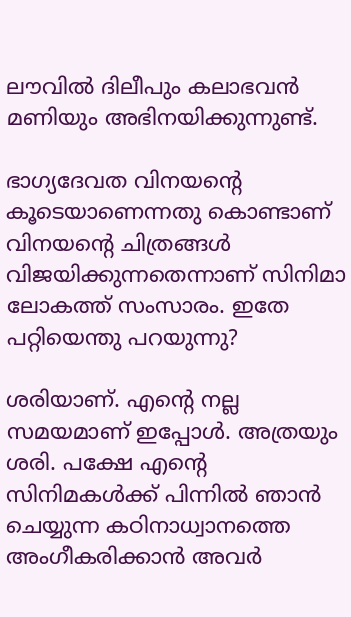ലൗവില്‍ ദിലീപും കലാഭവന്‍ മണിയും അഭിനയിക്കുന്നുണ്ട്.

ഭാഗ്യദേവത വിനയന്റെ കൂടെയാണെന്നതു കൊണ്ടാണ് വിനയന്റെ ചിത്രങ്ങള്‍ വിജയിക്കുന്നതെന്നാണ് സിനിമാ ലോകത്ത് സംസാരം. ഇതേ പറ്റിയെന്തു പറയുന്നു?

ശരിയാണ്. എന്റെ നല്ല സമയമാണ് ഇപ്പോള്‍. അത്രയും ശരി. പക്ഷേ എന്റെ സിനിമകള്‍ക്ക് പിന്നില്‍ ഞാന്‍ ചെയ്യുന്ന കഠിനാധ്വാനത്തെ അംഗീകരിക്കാന്‍ അവര്‍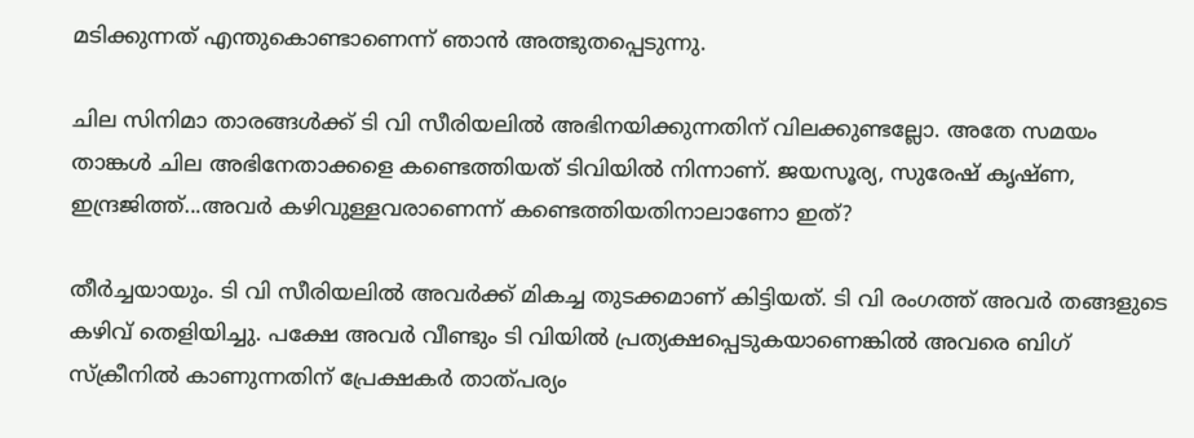മടിക്കുന്നത് എന്തുകൊണ്ടാണെന്ന് ഞാന്‍ അത്ഭുതപ്പെടുന്നു.

ചില സിനിമാ താരങ്ങള്‍ക്ക് ടി വി സീരിയലില്‍ അഭിനയിക്കുന്നതിന് വിലക്കുണ്ടല്ലോ. അതേ സമയം താങ്കള്‍ ചില അഭിനേതാക്കളെ കണ്ടെത്തിയത് ടിവിയില്‍ നിന്നാണ്. ജയസൂര്യ, സുരേഷ് കൃഷ്ണ, ഇന്ദ്രജിത്ത്...അവര്‍ കഴിവുള്ളവരാണെന്ന് കണ്ടെത്തിയതിനാലാണോ ഇത്?

തീര്‍ച്ചയായും. ടി വി സീരിയലില്‍ അവര്‍ക്ക് മികച്ച തുടക്കമാണ് കിട്ടിയത്. ടി വി രംഗത്ത് അവര്‍ തങ്ങളുടെ കഴിവ് തെളിയിച്ചു. പക്ഷേ അവര്‍ വീണ്ടും ടി വിയില്‍ പ്രത്യക്ഷപ്പെടുകയാണെങ്കില്‍ അവരെ ബിഗ് സ്ക്രീനില്‍ കാണുന്നതിന് പ്രേക്ഷകര്‍ താത്പര്യം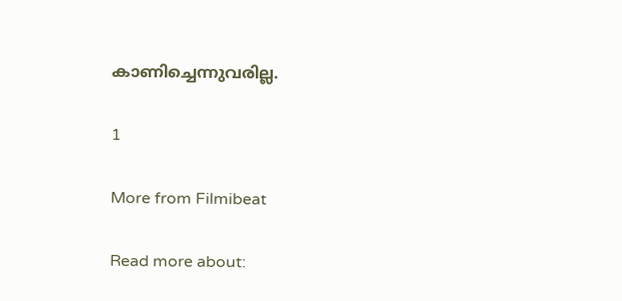കാണിച്ചെന്നുവരില്ല.

1

More from Filmibeat

Read more about: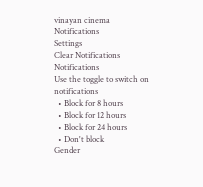vinayan cinema
Notifications
Settings
Clear Notifications
Notifications
Use the toggle to switch on notifications
  • Block for 8 hours
  • Block for 12 hours
  • Block for 24 hours
  • Don't block
Gender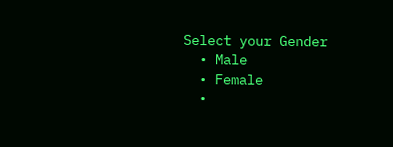Select your Gender
  • Male
  • Female
  •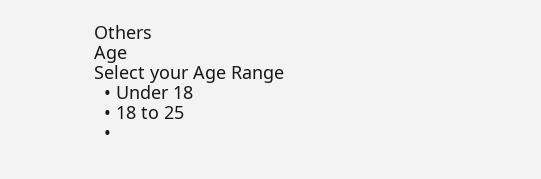Others
Age
Select your Age Range
  • Under 18
  • 18 to 25
  •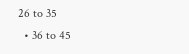26 to 35
  • 36 to 45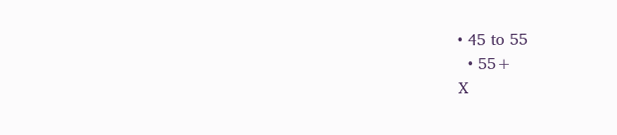• 45 to 55
  • 55+
X